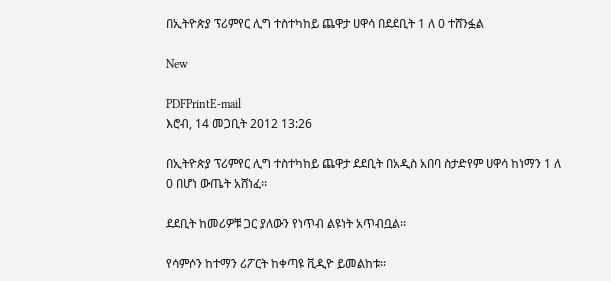በኢትዮጵያ ፕሪምየር ሊግ ተስተካከይ ጨዋታ ሀዋሳ በደደቢት 1 ለ 0 ተሸንፏል

New

PDFPrintE-mail
እሮብ, 14 መጋቢት 2012 13:26

በኢትዮጵያ ፕሪምየር ሊግ ተስተካከይ ጨዋታ ደደቢት በአዲስ አበባ ስታድየም ሀዋሳ ከነማን 1 ለ 0 በሆነ ውጤት አሸነፈ፡፡

ደደቢት ከመሪዎቹ ጋር ያለውን የነጥብ ልዩነት አጥብቧል፡፡

የሳምሶን ከተማን ሪፖርት ከቀጣዩ ቪዲዮ ይመልከቱ፡፡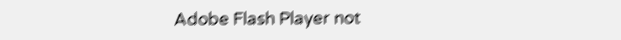Adobe Flash Player not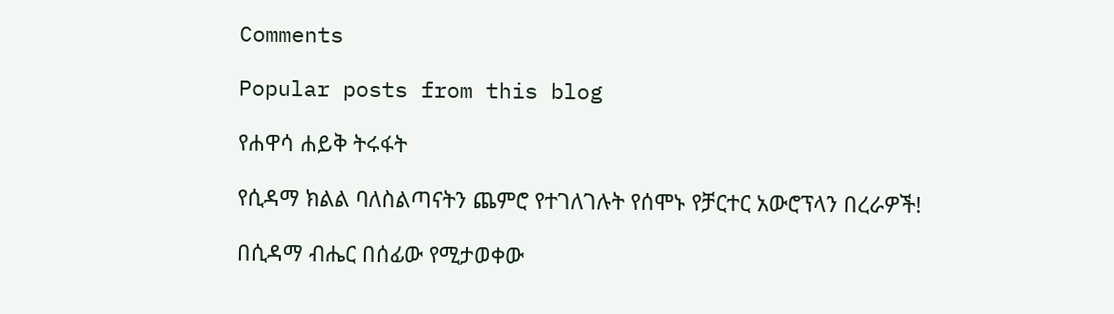Comments

Popular posts from this blog

የሐዋሳ ሐይቅ ትሩፋት

የሲዳማ ክልል ባለስልጣናትን ጨምሮ የተገለገሉት የሰሞኑ የቻርተር አውሮፕላን በረራዎች!

በሲዳማ ብሔር በሰፊው የሚታወቀው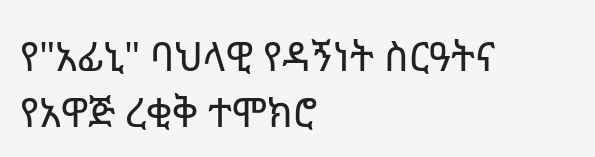የ"አፊኒ" ባህላዊ የዳኝነት ስርዓትና የአዋጅ ረቂቅ ተሞክሮ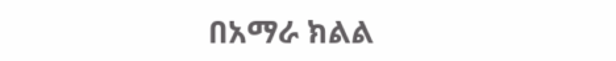በአማራ ክልል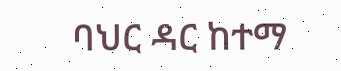ባህር ዳር ከተማ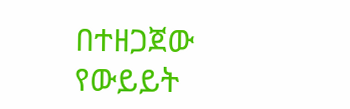በተዘጋጀው የውይይት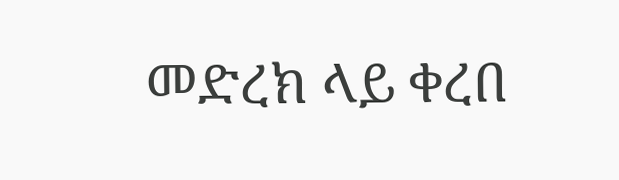መድረክ ላይ ቀረበ